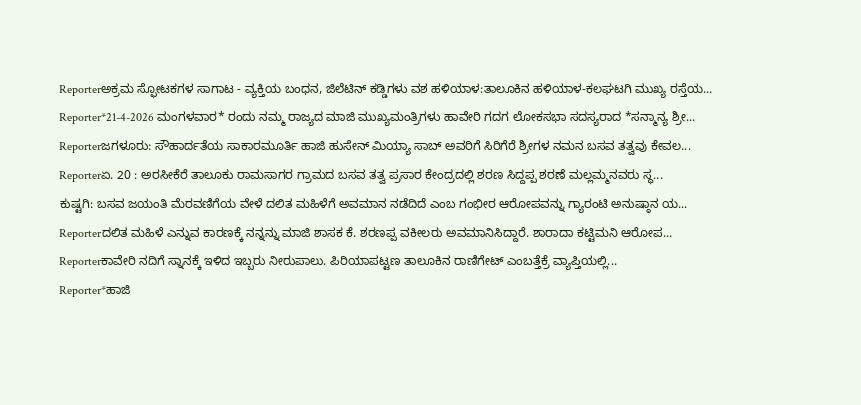Reporterಅಕ್ರಮ ಸ್ಫೋಟಕಗಳ ಸಾಗಾಟ - ವ್ಯಕ್ತಿಯ ಬಂಧನ, ಜಿಲೆಟಿನ್ ಕಡ್ಡಿಗಳು ವಶ ಹಳಿಯಾಳ:ತಾಲೂಕಿನ ಹಳಿಯಾಳ-ಕಲಘಟಗಿ ಮುಖ್ಯ ರಸ್ತೆಯ...
Reporter*21-4-2026 ಮಂಗಳವಾರ* ರಂದು ನಮ್ಮ ರಾಜ್ಯದ ಮಾಜಿ ಮುಖ್ಯಮಂತ್ರಿಗಳು ಹಾವೇರಿ ಗದಗ ಲೋಕಸಭಾ ಸದಸ್ಯರಾದ *ಸನ್ಮಾನ್ಯ ಶ್ರೀ...
Reporterಜಗಳೂರು: ಸೌಹಾರ್ದತೆಯ ಸಾಕಾರಮೂರ್ತಿ ಹಾಜಿ ಹುಸೇನ್ ಮಿಯ್ಯಾ ಸಾಬ್ ಅವರಿಗೆ ಸಿರಿಗೆರೆ ಶ್ರೀಗಳ ನಮನ ಬಸವ ತತ್ವವು ಕೇವಲ...
Reporterಏ. 20 : ಅರಸೀಕೆರೆ ತಾಲೂಕು ರಾಮಸಾಗರ ಗ್ರಾಮದ ಬಸವ ತತ್ವ ಪ್ರಸಾರ ಕೇಂದ್ರದಲ್ಲಿ ಶರಣ ಸಿದ್ದಪ್ಪ ಶರಣೆ ಮಲ್ಲಮ್ಮನವರು ಸ್ಥ...
ಕುಷ್ಟಗಿ: ಬಸವ ಜಯಂತಿ ಮೆರವಣಿಗೆಯ ವೇಳೆ ದಲಿತ ಮಹಿಳೆಗೆ ಅವಮಾನ ನಡೆದಿದೆ ಎಂಬ ಗಂಭೀರ ಆರೋಪವನ್ನು ಗ್ಯಾರಂಟಿ ಅನುಷ್ಠಾನ ಯ...
Reporterದಲಿತ ಮಹಿಳೆ ಎನ್ನುವ ಕಾರಣಕ್ಕೆ ನನ್ನನ್ನು ಮಾಜಿ ಶಾಸಕ ಕೆ. ಶರಣಪ್ಪ ವಕೀಲರು ಅವಮಾನಿಸಿದ್ದಾರೆ. ಶಾರಾದಾ ಕಟ್ಟಿಮನಿ ಆರೋಪ...
Reporterಕಾವೇರಿ ನದಿಗೆ ಸ್ನಾನಕ್ಕೆ ಇಳಿದ ಇಬ್ಬರು ನೀರುಪಾಲು. ಪಿರಿಯಾಪಟ್ಟಣ ತಾಲೂಕಿನ ರಾಣಿಗೇಟ್ ಎಂಬತ್ತೆಕ್ರೆ ವ್ಯಾಪ್ತಿಯಲ್ಲಿ...
Reporter*ಹಾಜಿ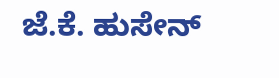ಜೆ.ಕೆ. ಹುಸೇನ್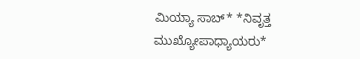ಮಿಯ್ಯಾ ಸಾಬ್* *ನಿವೃತ್ತ ಮುಖ್ಯೋಪಾಧ್ಯಾಯರು*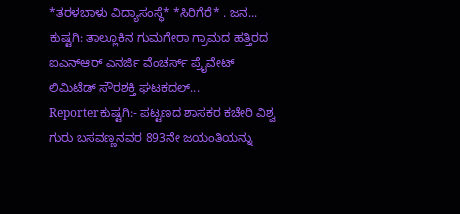*ತರಳಬಾಳು ವಿದ್ಯಾಸಂಸ್ಥೆ* *ಸಿರಿಗೆರೆ* . ಜನ...
ಕುಷ್ಟಗಿ: ತಾಲ್ಲೂಕಿನ ಗುಮಗೇರಾ ಗ್ರಾಮದ ಹತ್ತಿರದ ಐಎನ್ಆರ್ ಎನರ್ಜಿ ವೆಂಚರ್ಸ್ ಪ್ರೈವೇಟ್ ಲಿಮಿಟೆಡ್ ಸೌರಶಕ್ತಿ ಘಟಕದಲ್...
Reporterಕುಷ್ಟಗಿ:- ಪಟ್ಟಣದ ಶಾಸಕರ ಕಚೇರಿ ವಿಶ್ವ ಗುರು ಬಸವಣ್ಣನವರ 893ನೇ ಜಯಂತಿಯನ್ನು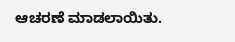ಆಚರಣೆ ಮಾಡಲಾಯಿತು.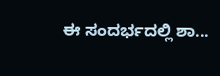ಈ ಸಂದರ್ಭದಲ್ಲಿ ಶಾ...